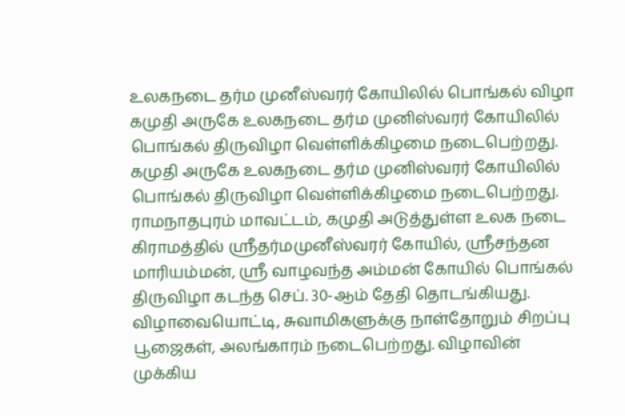உலகநடை தர்ம முனீஸ்வரர் கோயிலில் பொங்கல் விழா
கமுதி அருகே உலகநடை தர்ம முனிஸ்வரர் கோயிலில் பொங்கல் திருவிழா வெள்ளிக்கிழமை நடைபெற்றது.
கமுதி அருகே உலகநடை தர்ம முனிஸ்வரர் கோயிலில் பொங்கல் திருவிழா வெள்ளிக்கிழமை நடைபெற்றது.
ராமநாதபுரம் மாவட்டம், கமுதி அடுத்துள்ள உலக நடை கிராமத்தில் ஸ்ரீதர்மமுனீஸ்வரர் கோயில், ஸ்ரீசந்தன மாரியம்மன், ஸ்ரீ வாழவந்த அம்மன் கோயில் பொங்கல் திருவிழா கடந்த செப். 30-ஆம் தேதி தொடங்கியது.
விழாவையொட்டி, சுவாமிகளுக்கு நாள்தோறும் சிறப்பு பூஜைகள், அலங்காரம் நடைபெற்றது. விழாவின் முக்கிய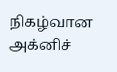நிகழ்வான அக்னிச்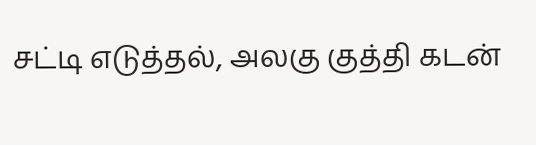சட்டி எடுத்தல், அலகு குத்தி கடன்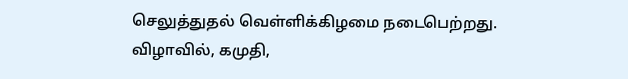செலுத்துதல் வெள்ளிக்கிழமை நடைபெற்றது.
விழாவில், கமுதி,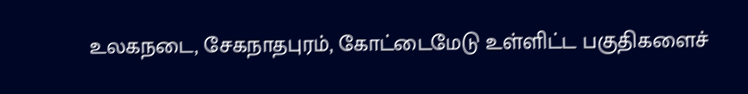உலகநடை, சேகநாதபுரம், கோட்டைமேடு உள்ளிட்ட பகுதிகளைச்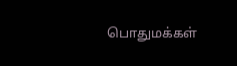பொதுமக்கள்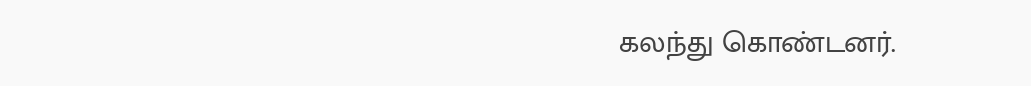கலந்து கொண்டனர்.